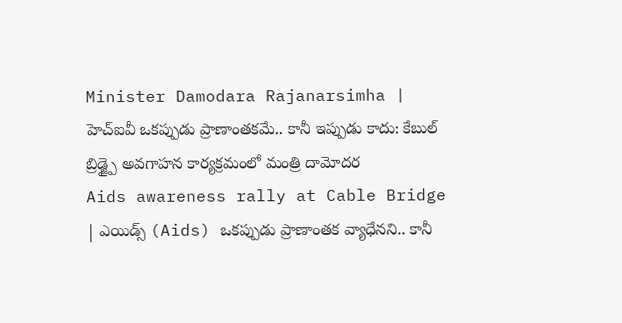Minister Damodara Rajanarsimha | హెచ్ఐవీ ఒకప్పుడు ప్రాణాంతకమే.. కానీ ఇప్పుడు కాదు: కేబుల్ బ్రిడ్జ్పై అవగాహన కార్యక్రమంలో మంత్రి దామోదర
Aids awareness rally at Cable Bridge | ఎయిడ్స్ (Aids) ఒకప్పుడు ప్రాణాంతక వ్యాధేనని.. కానీ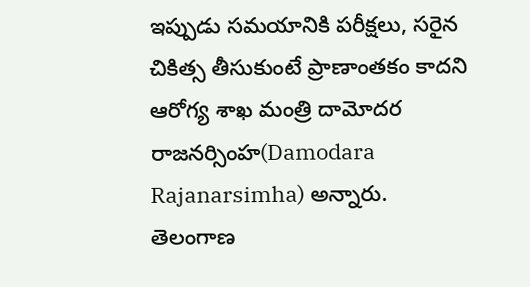ఇప్పుడు సమయానికి పరీక్షలు, సరైన చికిత్స తీసుకుంటే ప్రాణాంతకం కాదని ఆరోగ్య శాఖ మంత్రి దామోదర రాజనర్సింహ(Damodara Rajanarsimha) అన్నారు. తెలంగాణ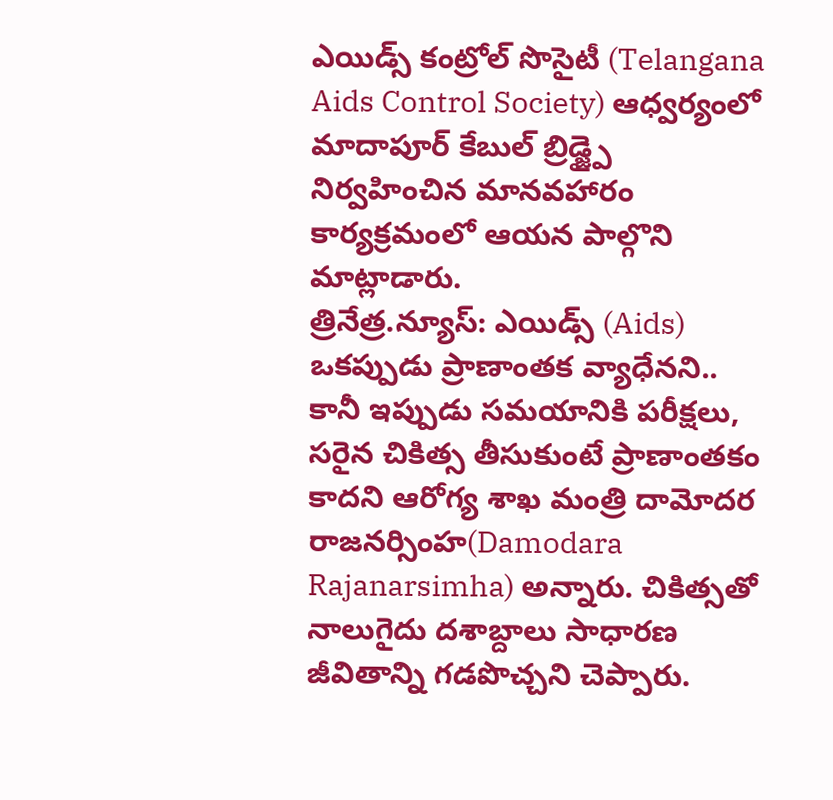ఎయిడ్స్ కంట్రోల్ సొసైటీ (Telangana Aids Control Society) ఆధ్వర్యంలో మాదాపూర్ కేబుల్ బ్రిడ్జ్పై నిర్వహించిన మానవహారం కార్యక్రమంలో ఆయన పాల్గొని మాట్లాడారు.
త్రినేత్ర.న్యూస్: ఎయిడ్స్ (Aids) ఒకప్పుడు ప్రాణాంతక వ్యాధేనని.. కానీ ఇప్పుడు సమయానికి పరీక్షలు, సరైన చికిత్స తీసుకుంటే ప్రాణాంతకం కాదని ఆరోగ్య శాఖ మంత్రి దామోదర రాజనర్సింహ(Damodara Rajanarsimha) అన్నారు. చికిత్సతో నాలుగైదు దశాబ్దాలు సాధారణ జీవితాన్ని గడపొచ్చని చెప్పారు.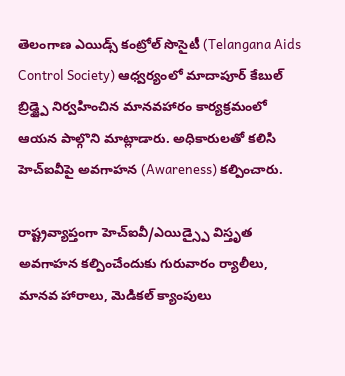తెలంగాణ ఎయిడ్స్ కంట్రోల్ సొసైటీ (Telangana Aids Control Society) ఆధ్వర్యంలో మాదాపూర్ కేబుల్ బ్రిడ్జ్పై నిర్వహించిన మానవహారం కార్యక్రమంలో ఆయన పాల్గొని మాట్లాడారు. అధికారులతో కలిసి హెచ్ఐవీపై అవగాహన (Awareness) కల్పించారు.

రాష్ట్రవ్యాప్తంగా హెచ్ఐవీ/ఎయిడ్స్పై విస్తృత అవగాహన కల్పించేందుకు గురువారం ర్యాలీలు, మానవ హారాలు, మెడికల్ క్యాంపులు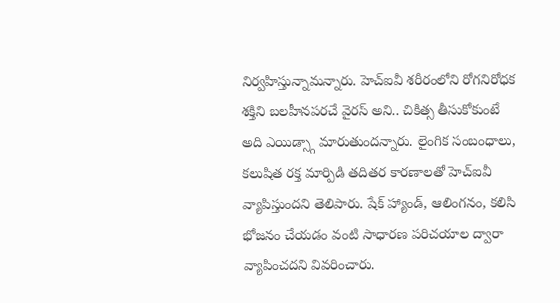నిర్వహిస్తున్నామన్నారు. హెచ్ఐవీ శరీరంలోని రోగనిరోధక శక్తిని బలహీనపరచే వైరస్ అని.. చికిత్స తీసుకోకుంటే అది ఎయిడ్స్గా మారుతుందన్నారు. లైంగిక సంబంధాలు, కలుషిత రక్త మార్పిడి తదితర కారణాలతో హెచ్ఐవీ వ్యాపిస్తుందని తెలిపారు. షేక్ హ్యాండ్, ఆలింగనం, కలిసి భోజనం చేయడం వంటి సాధారణ పరిచయాల ద్వారా వ్యాపించదని వివరించారు.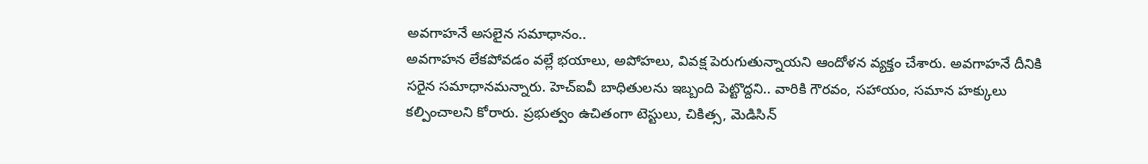అవగాహనే అసలైన సమాధానం..
అవగాహన లేకపోవడం వల్లే భయాలు, అపోహలు, వివక్ష పెరుగుతున్నాయని ఆందోళన వ్యక్తం చేశారు. అవగాహనే దీనికి సరైన సమాధానమన్నారు. హెచ్ఐవీ బాధితులను ఇబ్బంది పెట్టొద్దని.. వారికి గౌరవం, సహాయం, సమాన హక్కులు కల్పించాలని కోరారు. ప్రభుత్వం ఉచితంగా టెస్టులు, చికిత్స, మెడిసిన్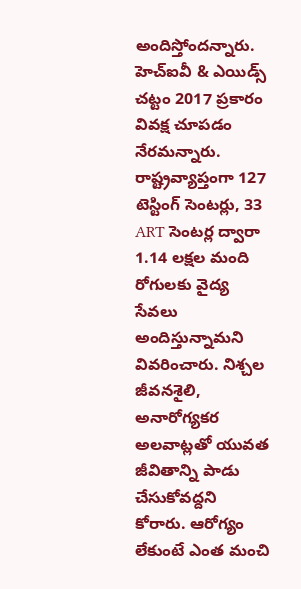అందిస్తోందన్నారు. హెచ్ఐవీ & ఎయిడ్స్ చట్టం 2017 ప్రకారం వివక్ష చూపడం నేరమన్నారు. రాష్ట్రవ్యాప్తంగా 127 టెస్టింగ్ సెంటర్లు, 33 ART సెంటర్ల ద్వారా 1.14 లక్షల మంది రోగులకు వైద్య సేవలు అందిస్తున్నామని వివరించారు. నిశ్చల జీవనశైలి, అనారోగ్యకర అలవాట్లతో యువత జీవితాన్ని పాడు చేసుకోవద్దని కోరారు. ఆరోగ్యం లేకుంటే ఎంత మంచి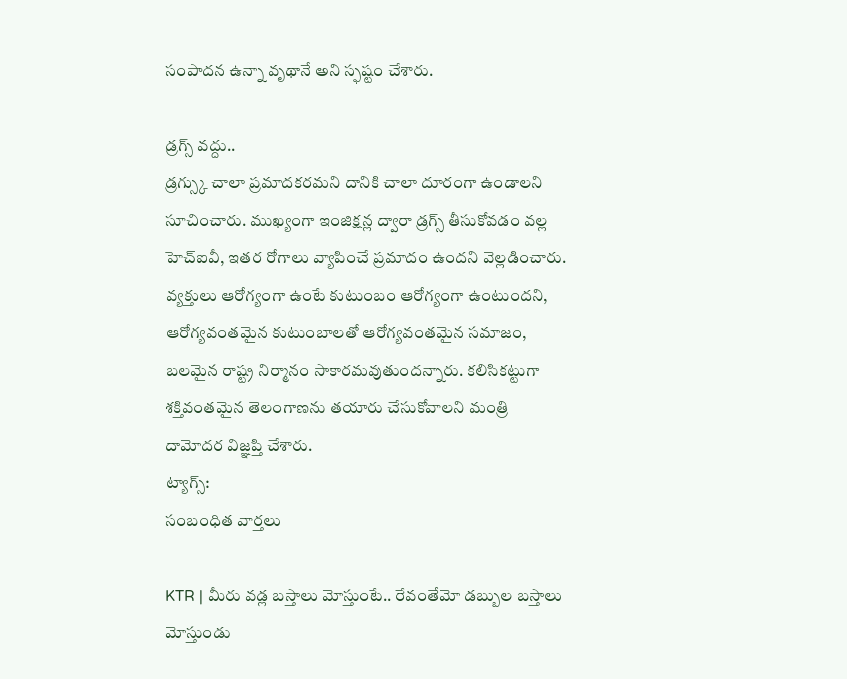సంపాదన ఉన్నా వృథానే అని స్ఫష్టం చేశారు.

డ్రగ్స్ వద్దు..
డ్రగ్స్కు చాలా ప్రమాదకరమని దానికి చాలా దూరంగా ఉండాలని సూచించారు. ముఖ్యంగా ఇంజిక్షన్ల ద్వారా డ్రగ్స్ తీసుకోవడం వల్ల హెచ్ఐవీ, ఇతర రోగాలు వ్యాపించే ప్రమాదం ఉందని వెల్లడించారు. వ్యక్తులు ఆరోగ్యంగా ఉంటే కుటుంబం ఆరోగ్యంగా ఉంటుందని, ఆరోగ్యవంతమైన కుటుంబాలతో ఆరోగ్యవంతమైన సమాజం, బలమైన రాష్ట్ర నిర్మానం సాకారమవుతుందన్నారు. కలిసికట్టుగా శక్తివంతమైన తెలంగాణను తయారు చేసుకోవాలని మంత్రి దామోదర విజ్ఞప్తి చేశారు.
ట్యాగ్స్:
సంబంధిత వార్తలు

KTR | మీరు వడ్ల బస్తాలు మోస్తుంటే.. రేవంతేమో డబ్బుల బస్తాలు మోస్తుండు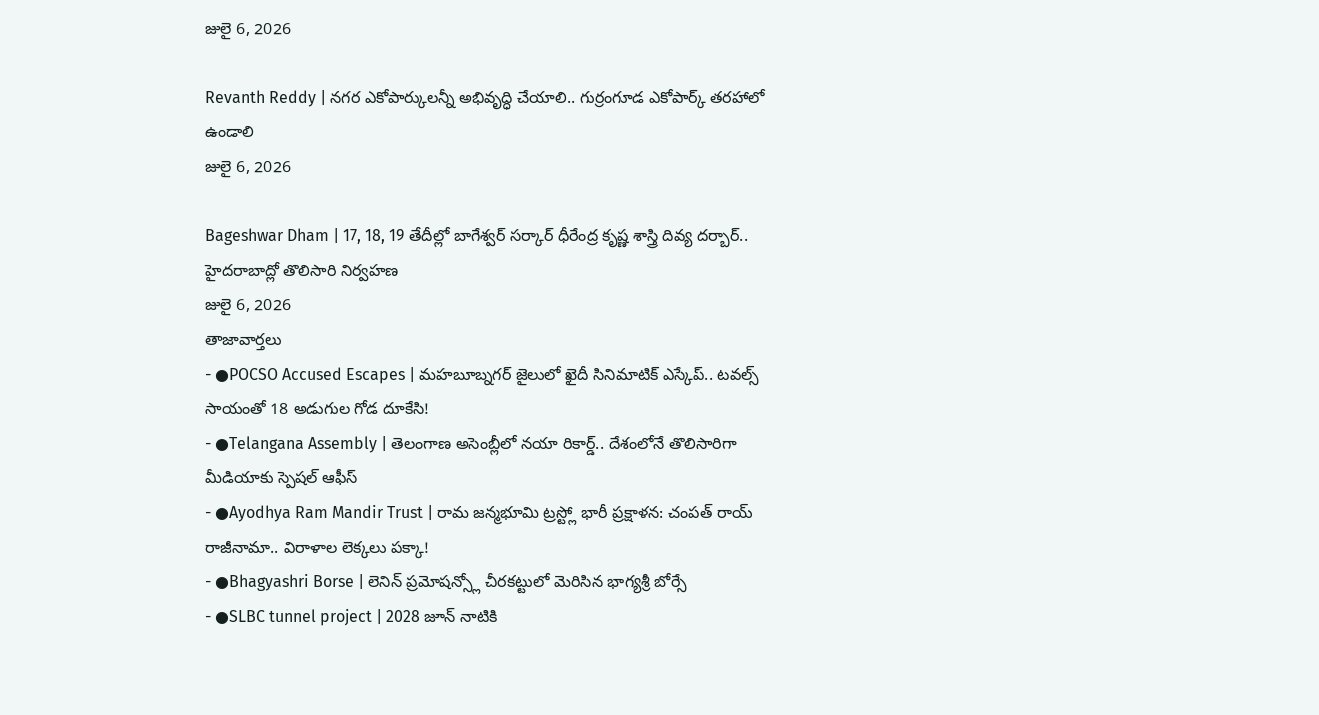జులై 6, 2026

Revanth Reddy | నగర ఎకోపార్కులన్నీ అభివృద్ధి చేయాలి.. గుర్రంగూడ ఎకోపార్క్ తరహాలో ఉండాలి
జులై 6, 2026

Bageshwar Dham | 17, 18, 19 తేదీల్లో బాగేశ్వర్ సర్కార్ ధీరేంద్ర కృష్ణ శాస్త్రి దివ్య దర్బార్.. హైదరాబాద్లో తొలిసారి నిర్వహణ
జులై 6, 2026
తాజావార్తలు
- ●POCSO Accused Escapes | మహబూబ్నగర్ జైలులో ఖైదీ సినిమాటిక్ ఎస్కేప్.. టవల్స్ సాయంతో 18 అడుగుల గోడ దూకేసి!
- ●Telangana Assembly | తెలంగాణ అసెంబ్లీలో నయా రికార్డ్.. దేశంలోనే తొలిసారిగా మీడియాకు స్పెషల్ ఆఫీస్
- ●Ayodhya Ram Mandir Trust | రామ జన్మభూమి ట్రస్ట్లో భారీ ప్రక్షాళన: చంపత్ రాయ్ రాజీనామా.. విరాళాల లెక్కలు పక్కా!
- ●Bhagyashri Borse | లెనిన్ ప్రమోషన్స్లో చీరకట్టులో మెరిసిన భాగ్యశ్రీ బోర్సే
- ●SLBC tunnel project | 2028 జూన్ నాటికి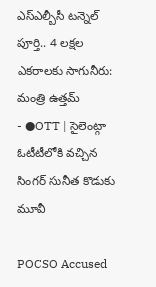ఎస్ఎల్బీసీ టన్నెల్ పూర్తి.. 4 లక్షల ఎకరాలకు సాగునీరు: మంత్రి ఉత్తమ్
- ●OTT | సైలెంట్గా ఓటీటీలోకి వచ్చిన సింగర్ సునీత కొడుకు మూవీ

POCSO Accused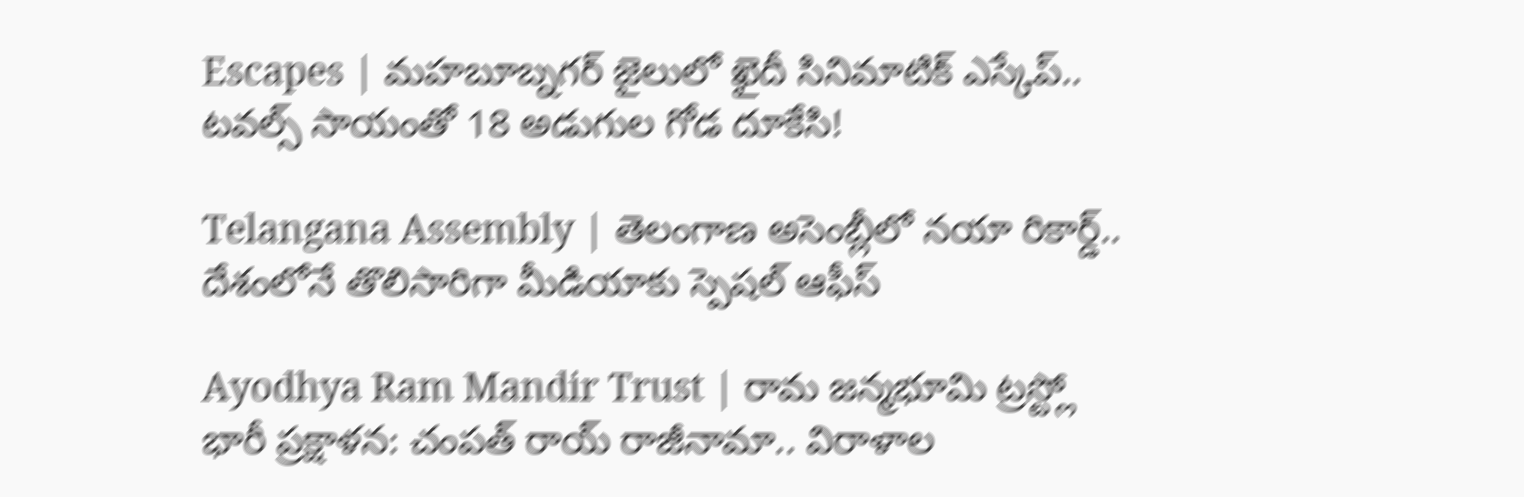Escapes | మహబూబ్నగర్ జైలులో ఖైదీ సినిమాటిక్ ఎస్కేప్.. టవల్స్ సాయంతో 18 అడుగుల గోడ దూకేసి!

Telangana Assembly | తెలంగాణ అసెంబ్లీలో నయా రికార్డ్.. దేశంలోనే తొలిసారిగా మీడియాకు స్పెషల్ ఆఫీస్

Ayodhya Ram Mandir Trust | రామ జన్మభూమి ట్రస్ట్లో భారీ ప్రక్షాళన: చంపత్ రాయ్ రాజీనామా.. విరాళాల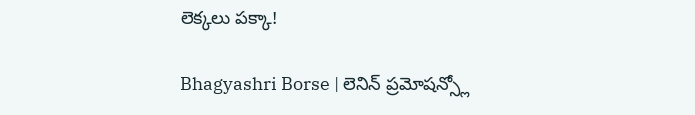లెక్కలు పక్కా!

Bhagyashri Borse | లెనిన్ ప్రమోషన్స్లో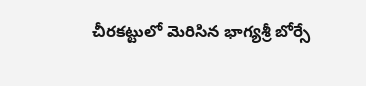చీరకట్టులో మెరిసిన భాగ్యశ్రీ బోర్సే